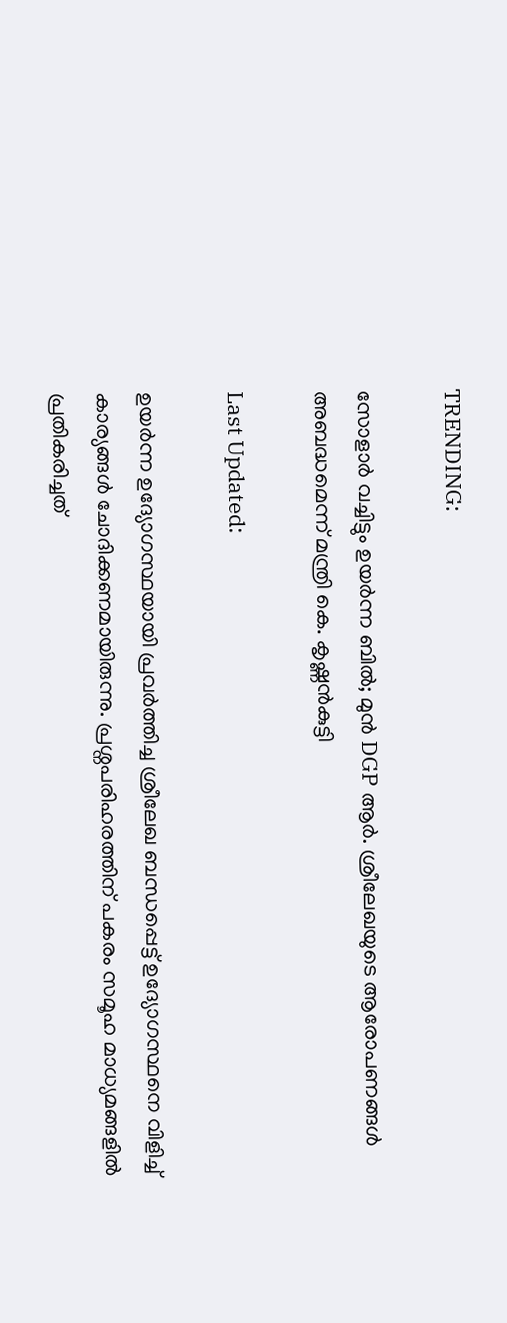TRENDING:

സോളാർ വച്ചിട്ടും ഉയർന്ന ബിൽ; മുൻ DGP ആർ. ശ്രീലേഖയുടെ ആരോപണങ്ങൾ അബദ്ധമെന്ന് മന്ത്രി കെ. കൃഷ്ണൻകുട്ടി

Last Updated:

ഉയർന്ന ഉദ്യോഗസ്ഥയായി പ്രവർത്തിച്ച ശ്രീലേഖ ബന്ധപ്പെട്ട് ഉദ്യോഗസ്ഥനെ വിളിച്ച് കാര്യങ്ങൾ ചോദിക്കണമായിരുന്നു. പ്രശ്നപരിഹരത്തിന് പകരം സമൂഹ മാധ്യമങ്ങളിൽ പ്രതികരിച്ചത്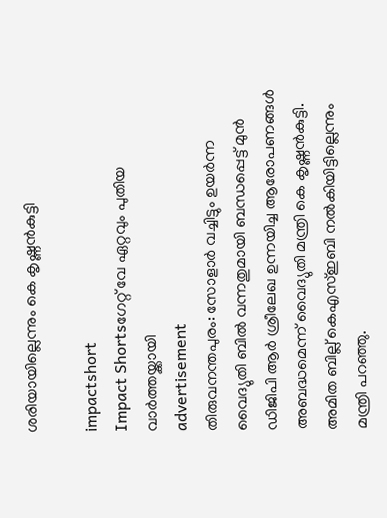ശരിയായില്ലെന്നും കെ കൃഷ്ണൻകുട്ടി

impactshort
Impact Shortsഗേറ്റ് വേ ഏറ്റവും പുതിയ വാർത്തയ്ക്കായി
advertisement
തിരുവനന്തപുരം: സോളാര്‍ വച്ചിട്ടും ഉയർന്ന വൈദ്യുതി ബിൽ വന്നതുമായി ബന്ധപ്പെട്ട് മുൻ‌ ഡിജിപി ആർ ശ്രീലേഖ ഉന്നയിച്ച ആരോപണങ്ങൾ അബദ്ധമെന്ന് വൈദ്യുതി മന്ത്രി കെ കൃഷ്ണൻകുട്ടി. അമിത ബില്ല് കെഎസ്ഇബി നൽകിയിട്ടില്ലെന്നും മന്ത്രി പറഞ്ഞു.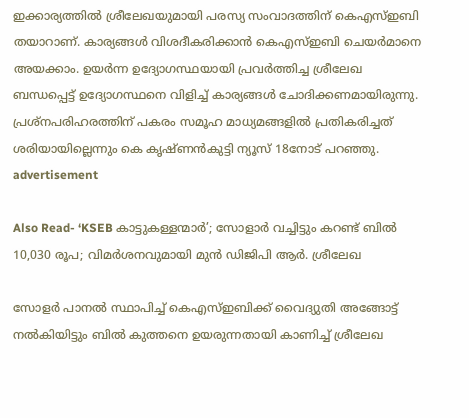ഇക്കാര്യത്തിൽ ശ്രീലേഖയുമായി പരസ്യ സംവാദത്തിന് കെഎസ്ഇബി തയാറാണ്. കാര്യങ്ങൾ വിശദീകരിക്കാൻ കെഎസ്ഇബി ചെയർമാനെ അയക്കാം. ഉയർന്ന ഉദ്യോഗസ്ഥയായി പ്രവർത്തിച്ച ശ്രീലേഖ ബന്ധപ്പെട്ട് ഉദ്യോഗസ്ഥനെ വിളിച്ച് കാര്യങ്ങൾ ചോദിക്കണമായിരുന്നു. പ്രശ്നപരിഹരത്തിന് പകരം സമൂഹ മാധ്യമങ്ങളിൽ പ്രതികരിച്ചത് ശരിയായില്ലെന്നും കെ കൃഷ്ണൻകുട്ടി ന്യൂസ് 18നോട് പറഞ്ഞു.
advertisement

Also Read- ‘KSEB കാട്ടുകള്ളന്മാർ’; സോളാർ വച്ചിട്ടും കറണ്ട് ബിൽ 10,030 രൂപ; വിമർശനവുമായി മുൻ ഡിജിപി ആർ. ശ്രീലേഖ

സോളർ പാനൽ സ്ഥാപിച്ച് കെഎസ്ഇബിക്ക് വൈദ്യുതി അങ്ങോട്ട് നൽകിയിട്ടും ബിൽ കുത്തനെ ഉയരുന്നതായി കാണിച്ച് ശ്രീലേഖ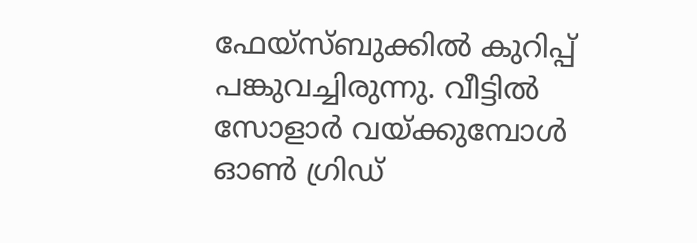ഫേയ്സ്ബുക്കിൽ കുറിപ്പ് പങ്കുവച്ചിരുന്നു. വീട്ടിൽ സോളാർ വയ്‌ക്കുമ്പോൾ ഓൺ ഗ്രിഡ്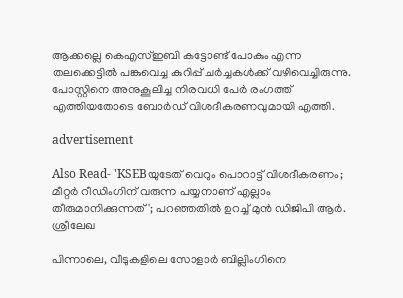ആക്കല്ലെ കെഎസ്ഇബി കട്ടോണ്ട് പോകും എന്ന തലക്കെട്ടിൽ പങ്കുവെച്ച കുറിപ്പ് ചർച്ചകൾക്ക് വഴിവെച്ചിരുന്നു. പോസ്റ്റിനെ അനുകൂലിച്ച നിരവധി പേർ രംഗത്ത് എത്തിയതോടെ ബോർഡ് വിശദീകരണവുമായി എത്തി.

advertisement

Also Read- 'KSEBയുടേത് വെറും പൊറാട്ട് വിശദീകരണം; മീറ്റർ റീഡിംഗിന് വരുന്ന പയ്യനാണ് എല്ലാം തീരുമാനിക്കുന്നത്'; പറഞ്ഞതിൽ ഉറച്ച് മുൻ ഡിജിപി ആർ. ശ്രീലേഖ

പിന്നാലെ, വീടുകളിലെ സോളാർ ബില്ലിംഗിനെ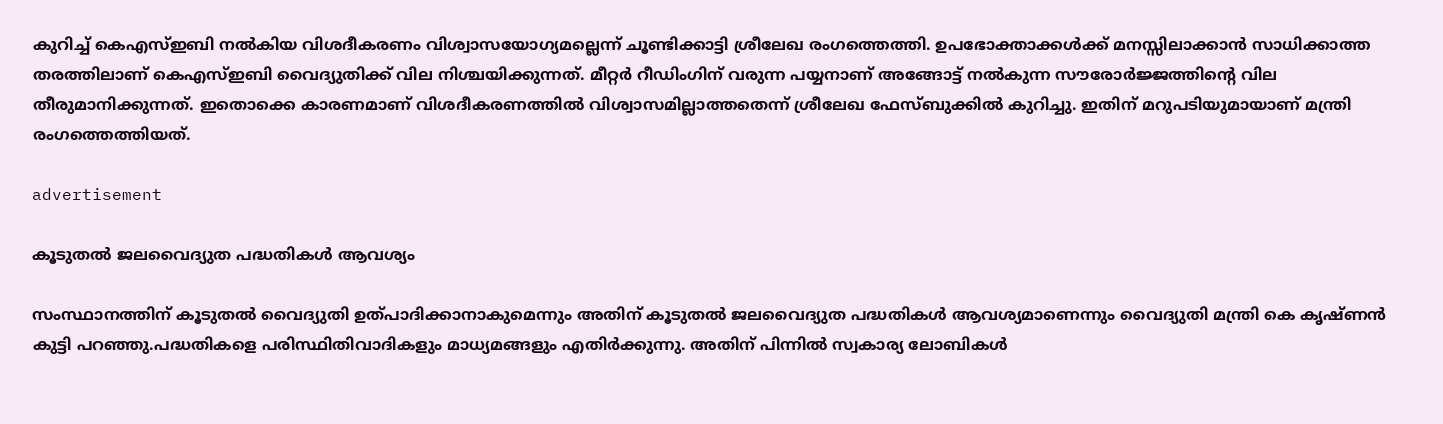കുറിച്ച് കെഎസ്ഇബി നൽകിയ വിശദീകരണം വിശ്വാസയോഗ്യമല്ലെന്ന് ചൂണ്ടിക്കാട്ടി ശ്രീലേഖ രംഗത്തെത്തി. ഉപഭോക്താക്കൾക്ക് മനസ്സിലാക്കാൻ സാധിക്കാത്ത തരത്തിലാണ് കെഎസ്ഇബി വൈദ്യുതിക്ക് വില നിശ്ചയിക്കുന്നത്. മീറ്റർ റീഡിംഗിന് വരുന്ന പയ്യനാണ് അങ്ങോട്ട് നൽകുന്ന സൗരോർജ്ജത്തിന്റെ വില തീരുമാനിക്കുന്നത്. ഇതൊക്കെ കാരണമാണ് വിശദീകരണത്തിൽ വിശ്വാസമില്ലാത്തതെന്ന് ശ്രീലേഖ ഫേസ്ബുക്കിൽ കുറിച്ചു. ഇതിന് മറുപടിയുമായാണ് മന്ത്രി രംഗത്തെത്തിയത്.

advertisement

കൂടുതൽ ജലവൈദ്യുത പദ്ധതികൾ ആവശ്യം

സംസ്ഥാനത്തിന് കൂടുതൽ വൈദ്യുതി ഉത്പാദിക്കാനാകുമെന്നും അതിന് കൂടുതൽ ജലവൈദ്യുത പദ്ധതികൾ ആവശ്യമാണെന്നും വൈദ്യുതി മന്ത്രി കെ കൃഷ്ണൻ കുട്ടി പറഞ്ഞു.പദ്ധതികളെ പരിസ്ഥിതിവാദികളും മാധ്യമങ്ങളും എതിർക്കുന്നു. അതിന് പിന്നിൽ സ്വകാര്യ ലോബികൾ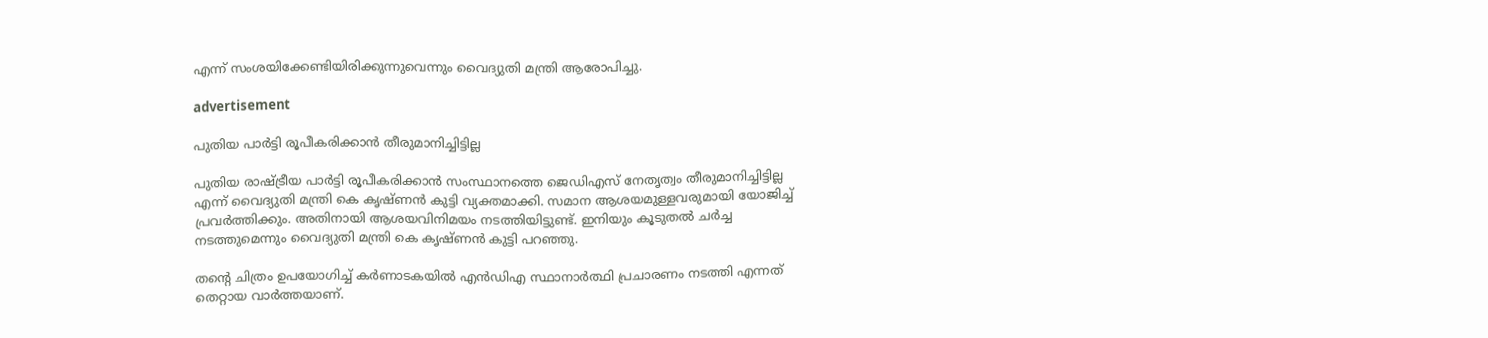എന്ന് സംശയിക്കേണ്ടിയിരിക്കുന്നുവെന്നും വൈദ്യുതി മന്ത്രി ആരോപിച്ചു.

advertisement

പുതിയ പാർട്ടി രൂപീകരിക്കാൻ തീരുമാനിച്ചിട്ടില്ല

പുതിയ രാഷ്ട്രീയ പാർട്ടി രൂപീകരിക്കാൻ സംസ്ഥാനത്തെ ജെഡിഎസ് നേതൃത്വം തീരുമാനിച്ചിട്ടില്ല എന്ന് വൈദ്യുതി മന്ത്രി കെ കൃഷ്ണൻ കുട്ടി വ്യക്തമാക്കി. സമാന ആശയമുള്ളവരുമായി യോജിച്ച് പ്രവർത്തിക്കും. അതിനായി ആശയവിനിമയം നടത്തിയിട്ടുണ്ട്. ഇനിയും കൂടുതൽ ചർച്ച നടത്തുമെന്നും വൈദ്യുതി മന്ത്രി കെ കൃഷ്ണൻ കുട്ടി പറഞ്ഞു.

തന്റെ ചിത്രം ഉപയോഗിച്ച് കർണാടകയിൽ എൻഡിഎ സ്ഥാനാർത്ഥി പ്രചാരണം നടത്തി എന്നത് തെറ്റായ വാർത്തയാണ്.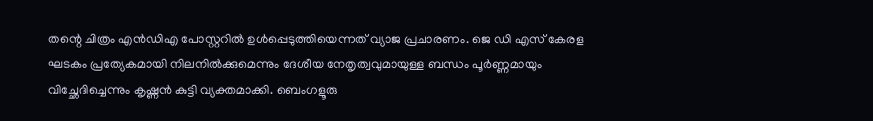തന്റെ ചിത്രം എൻഡിഎ പോസ്റ്ററിൽ ഉൾപ്പെടുത്തിയെന്നത് വ്യാജ പ്രചാരണം. ജെ ഡി എസ് കേരള ഘടകം പ്രത്യേകമായി നിലനിൽക്കുമെന്നും ദേശീയ നേതൃത്വവുമായുള്ള ബന്ധം പൂർണ്ണമായും വിച്ഛേദിച്ചെന്നും കൃഷ്ണൻ കുട്ടി വ്യക്തമാക്കി. ബെംഗളൂരു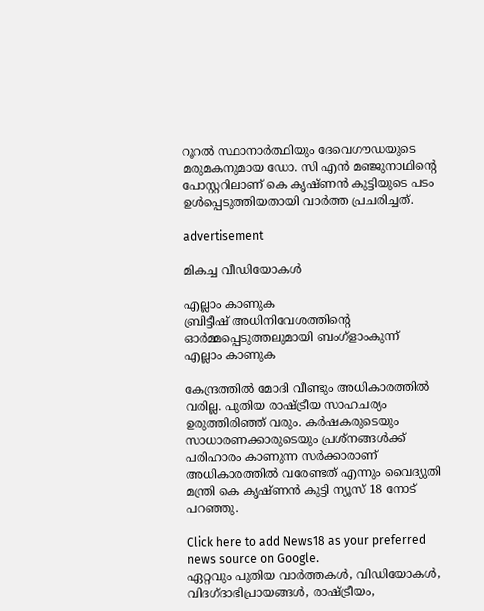റൂറല്‍ സ്ഥാനാർത്ഥിയും ദേവെഗൗഡയുടെ മരുമകനുമായ ഡോ. സി എന്‍ മഞ്ജുനാഥിന്റെ പോസ്റ്ററിലാണ് കെ കൃഷ്ണൻ കുട്ടിയുടെ പടം ഉൾപ്പെടുത്തിയതായി വാർത്ത പ്രചരിച്ചത്.

advertisement

മികച്ച വീഡിയോകൾ

എല്ലാം കാണുക
ബ്രിട്ടീഷ് അധിനിവേശത്തിൻ്റെ ഓർമ്മപ്പെടുത്തലുമായി ബംഗ്ളാംകുന്ന്
എല്ലാം കാണുക

കേന്ദ്രത്തിൽ മോദി വീണ്ടും അധികാരത്തിൽ വരില്ല. പുതിയ രാഷ്ട്രീയ സാഹചര്യം ഉരുത്തിരിഞ്ഞ് വരും. കർഷകരുടെയും സാധാരണക്കാരുടെയും പ്രശ്നങ്ങൾക്ക് പരിഹാരം കാണുന്ന സർക്കാരാണ് അധികാരത്തിൽ വരേണ്ടത് എന്നും വൈദ്യുതി മന്ത്രി കെ കൃഷ്ണൻ കുട്ടി ന്യൂസ് 18 നോട് പറഞ്ഞു.

Click here to add News18 as your preferred news source on Google.
ഏറ്റവും പുതിയ വാർത്തകൾ, വിഡിയോകൾ, വിദഗ്ദാഭിപ്രായങ്ങൾ, രാഷ്ട്രീയം,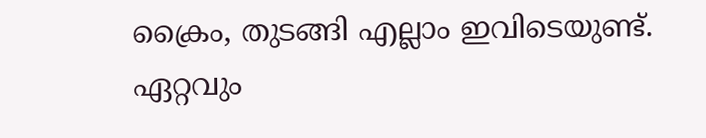ക്രൈം, തുടങ്ങി എല്ലാം ഇവിടെയുണ്ട്. ഏറ്റവും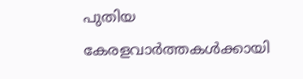പുതിയ കേരളവാർത്തകൾക്കായി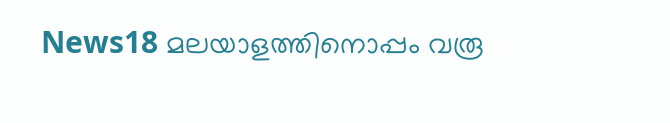News18 മലയാളത്തിനൊപ്പം വരൂ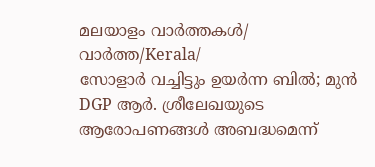മലയാളം വാർത്തകൾ/ വാർത്ത/Kerala/
സോളാർ വച്ചിട്ടും ഉയർന്ന ബിൽ; മുൻ DGP ആർ. ശ്രീലേഖയുടെ ആരോപണങ്ങൾ അബദ്ധമെന്ന്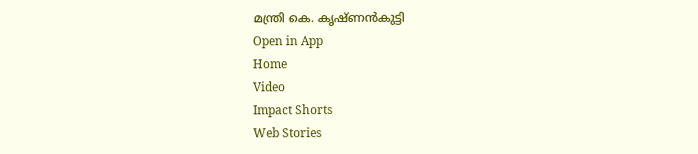മന്ത്രി കെ. കൃഷ്ണൻകുട്ടി
Open in App
Home
Video
Impact Shorts
Web Stories